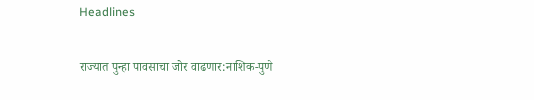Headlines

राज्यात पुन्हा पावसाचा जोर वाढणार:नाशिक-पुणे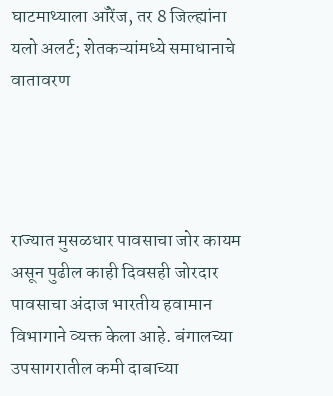घाटमाथ्याला ऑरेंज, तर 8 जिल्ह्यांना यलो अलर्ट; शेतकऱ्यांमध्ये समाधानाचे वातावरण




राज्यात मुसळधार पावसाचा जोर कायम असून पुढील काही दिवसही जोरदार पावसाचा अंदाज भारतीय हवामान विभागाने व्यक्त केला आहे. बंगालच्या उपसागरातील कमी दाबाच्या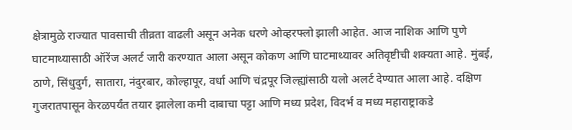क्षेत्रामुळे राज्यात पावसाची तीव्रता वाढली असून अनेक धरणे ओव्हरफ्लो झाली आहेत. आज नाशिक आणि पुणे घाटमाथ्यासाठी ऑरेंज अलर्ट जारी करण्यात आला असून कोकण आणि घाटमाथ्यावर अतिवृष्टीची शक्यता आहे. मुंबई, ठाणे, सिंधुदुर्ग, सातारा, नंदुरबार, कोल्हापूर, वर्धा आणि चंद्रपूर जिल्ह्यांसाठी यलो अलर्ट देण्यात आला आहे. दक्षिण गुजरातपासून केरळपर्यंत तयार झालेला कमी दाबाचा पट्टा आणि मध्य प्रदेश, विदर्भ व मध्य महाराष्ट्राकडे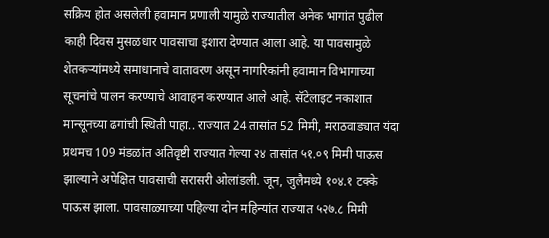सक्रिय होत असलेली हवामान प्रणाली यामुळे राज्यातील अनेक भागांत पुढील काही दिवस मुसळधार पावसाचा इशारा देण्यात आला आहे. या पावसामुळे शेतकऱ्यांमध्ये समाधानाचे वातावरण असून नागरिकांनी हवामान विभागाच्या सूचनांचे पालन करण्याचे आवाहन करण्यात आले आहे. सॅटेलाइट नकाशात मान्सूनच्या ढगांची स्थिती पाहा.. राज्यात 24 तासांत 52 मिमी, मराठवाड्यात यंदा प्रथमच 109 मंडळांत अतिवृष्टी राज्यात गेल्या २४ तासांत ५१.०९ मिमी पाऊस झाल्याने अपेक्षित पावसाची सरासरी ओलांडली. जून, जुलैमध्ये १०४.१ टक्के पाऊस झाला. पावसाळ्याच्या पहिल्या दोन महिन्यांत राज्यात ५२७.८ मिमी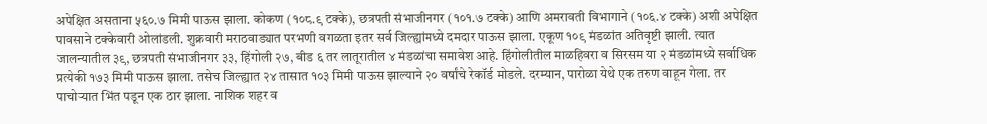अपेक्षित असताना ५६०.७ मिमी पाऊस झाला. कोकण (१०८.९ टक्के), छत्रपती संभाजीनगर (१०१.७ टक्के) आणि अमरावती विभागाने (१०६.४ टक्के) अशी अपेक्षित पावसाने टक्केवारी ओलांडली. शुक्रवारी मराठवाड्यात परभणी वगळता इतर सर्व जिल्ह्यांमध्ये दमदार पाऊस झाला. एकूण १०९ मंडळांत अतिवृष्टी झाली. त्यात जालन्यातील ३९, छत्रपती संभाजीनगर ३३, हिंगोली २७, बीड ६ तर लातूरातील ४ मंडळांचा समावेश आहे. हिंगोलीतील माळहिवरा व सिरसम या २ मंडळांमध्ये सर्वाधिक प्रत्येकी १७३ मिमी पाऊस झाला. तसेच जिल्ह्यात २४ तासात १०३ मिमी पाऊस झाल्याने २० वर्षांचे रेकॉर्ड मोडले. दरम्यान, पारोळा येथे एक तरुण वाहून गेला. तर पाचोऱ्यात भिंत पडून एक ठार झाला. नाशिक शहर व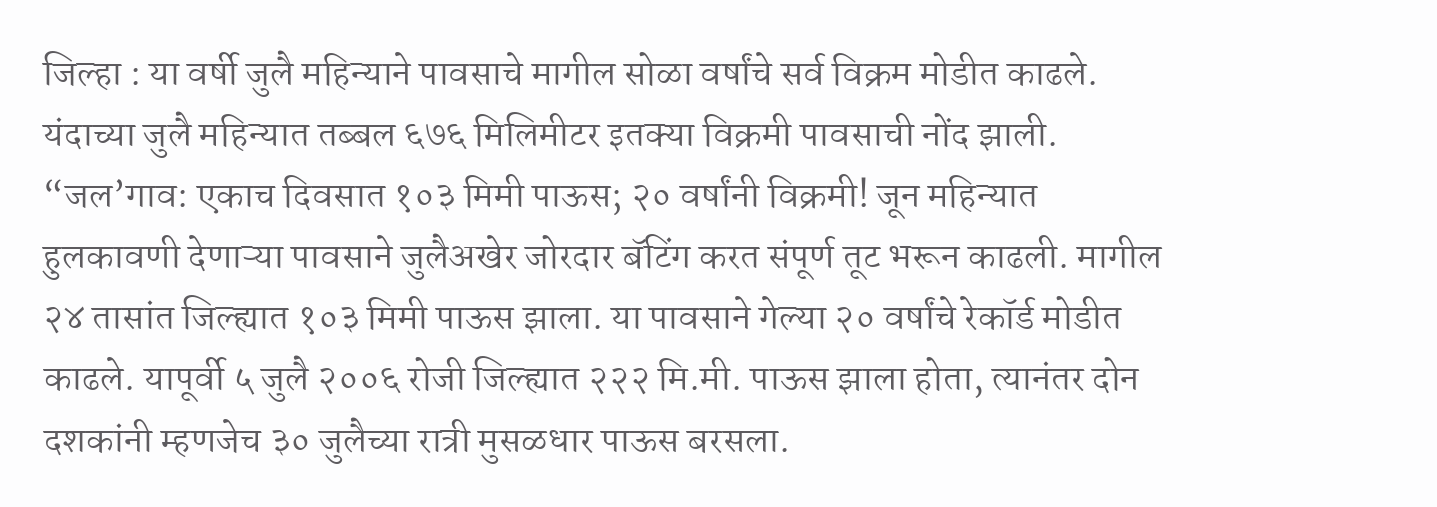जिल्हा : या वर्षी जुलै महिन्याने पावसाचे मागील सोळा वर्षांचे सर्व विक्रम मोडीत काढले. यंदाच्या जुलै महिन्यात तब्बल ६७६ मिलिमीटर इतक्या विक्रमी पावसाची नोंद झाली. “जल’गाव: एकाच दिवसात १०३ मिमी पाऊस; २० वर्षांनी विक्रमी! जून महिन्यात हुलकावणी देणाऱ्या पावसाने जुलैअखेर जोरदार बॅटिंग करत संपूर्ण तूट भरून काढली. मागील २४ तासांत जिल्ह्यात १०३ मिमी पाऊस झाला. या पावसाने गेल्या २० वर्षांचे रेकॉर्ड मोडीत काढले. यापूर्वी ५ जुलै २००६ रोजी जिल्ह्यात २२२ मि.मी. पाऊस झाला होता, त्यानंतर दोन दशकांनी म्हणजेच ३० जुलैच्या रात्री मुसळधार पाऊस बरसला.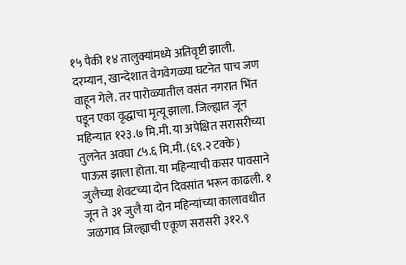१५ पैकी १४ तालुक्यांमध्ये अतिवृष्टी झाली. दरम्यान, खान्देशात वेगवेगळ्या घटनेत पाच जण वाहून गेले. तर पारोळ्यातील वसंत नगरात भिंत पडून एका वृद्धाचा मृत्यू झाला. जिल्ह्यात जून महिन्यात १२३.७ मि.मी. या अपेक्षित सरासरीच्या तुलनेत अवघा ८५.६ मि.मी. (६९.२ टक्के) पाऊस झाला होता. या महिन्याची कसर पावसाने जुलैच्या शेवटच्या दोन दिवसांत भरून काढली. १ जून ते ३१ जुलै या दोन महिन्यांच्या कालावधीत जळगाव जिल्ह्याची एकूण सरासरी ३१२.९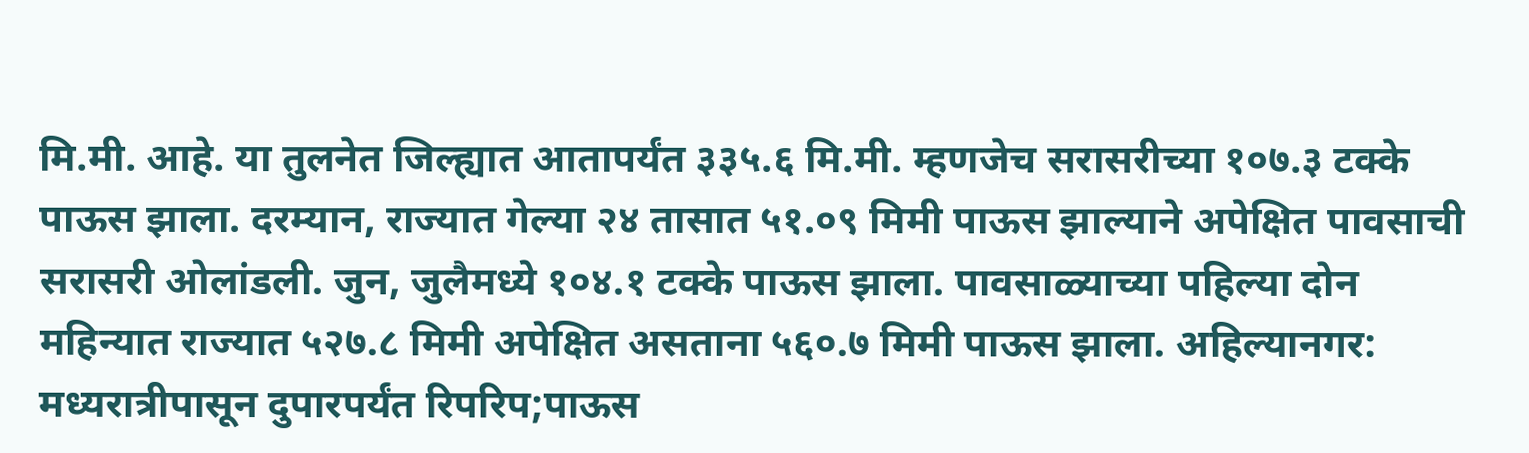मि.मी. आहे. या तुलनेत जिल्ह्यात आतापर्यंत ३३५.६ मि.मी. म्हणजेच सरासरीच्या १०७.३ टक्के पाऊस झाला. दरम्यान, राज्यात गेल्या २४ तासात ५१.०९ मिमी पाऊस झाल्याने अपेक्षित पावसाची सरासरी ओलांडली. जुन, जुलैमध्ये १०४.१ टक्के पाऊस झाला. पावसाळ्याच्या पहिल्या दोन महिन्यात राज्यात ५२७.८ मिमी अपेक्षित असताना ५६०.७ मिमी पाऊस झाला. अहिल्यानगर: मध्यरात्रीपासून दुपारपर्यंत रिपरिप;पाऊस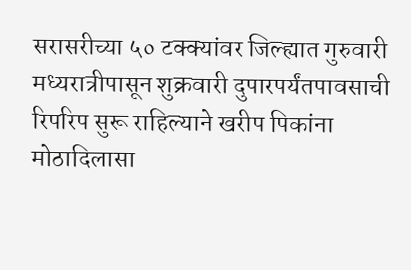सरासरीच्या ५० टक्क्यांवर जिल्ह्यात गुरुवारी मध्यरात्रीपासून शुक्रवारी दुपारपर्यंतपावसाची रिपरिप सुरू राहिल्याने खरीप पिकांना मोठादिलासा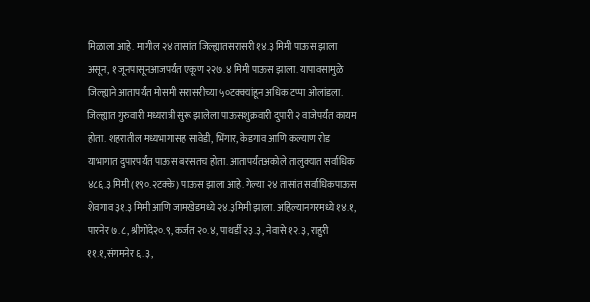मिळाला आहे. मागील २४ तासांत जिल्ह्यातसरासरी १४.३ मिमी पाऊस झाला असून, १ जूनपासूनआजपर्यंत एकूण २२७.४ मिमी पाऊस झाला. यापावसामुळे जिल्ह्याने आतापर्यंत मोसमी सरासरीच्या ५०टक्क्यांहून अधिक टप्पा ओलांडला. जिल्ह्यात गुरुवारी मध्यरात्री सुरू झालेला पाऊसशुक्रवारी दुपारी २ वाजेपर्यंत कायम होता. शहरातील मध्यभागासह सावेडी, भिंगार, केडगाव आणि कल्याण रोड याभागात दुपारपर्यंत पाऊस बरसतच होता. आतापर्यंतअकोले तालुक्यात सर्वाधिक ४८६.३ मिमी (१९०.२टक्के) पाऊस झाला आहे. गेल्या २४ तासांत सर्वाधिकपाऊस शेवगाव ३१.३ मिमी आणि जामखेडमध्ये २४.३मिमी झाला. अहिल्यानगरमध्ये १४.१, पारनेर ७.८, श्रीगोंदे२०.९, कर्जत २०.४, पाथर्डी २३.३, नेवासे १२.३, राहुरी ११.१,संगमनेर ६.३,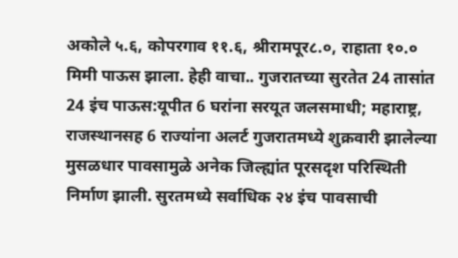अकोले ५.६, कोपरगाव ११.६, श्रीरामपूर८.०, राहाता १०.० मिमी पाऊस झाला. हेही वाचा.. गुजरातच्या सुरतेत 24 तासांत 24 इंच पाऊस:यूपीत 6 घरांना सरयूत जलसमाधी; महाराष्ट्र, राजस्थानसह 6 राज्यांना अलर्ट गुजरातमध्ये शुक्रवारी झालेल्या मुसळधार पावसामुळे अनेक जिल्ह्यांत पूरसदृश परिस्थिती निर्माण झाली. सुरतमध्ये सर्वाधिक २४ इंच पावसाची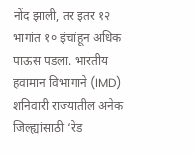नोंद झाली, तर इतर १२ भागांत १० इंचांहून अधिक पाऊस पडला. भारतीय हवामान विभागाने (IMD) शनिवारी राज्यातील अनेक जिल्ह्यांसाठी ‘रेड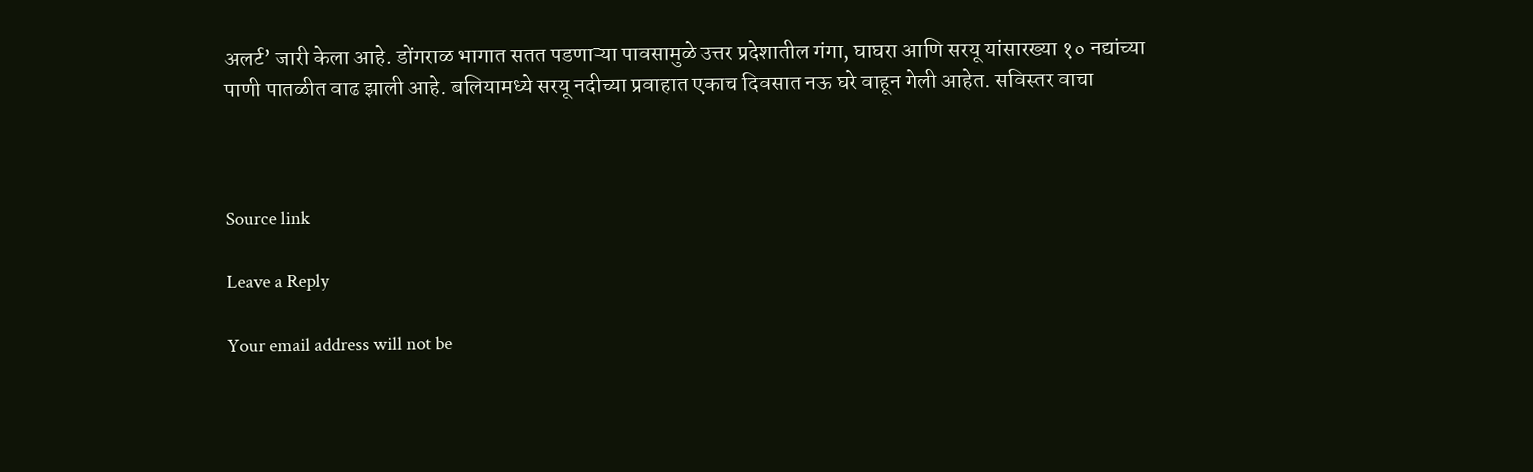अलर्ट’ जारी केला आहे. डोंगराळ भागात सतत पडणाऱ्या पावसामुळे उत्तर प्रदेशातील गंगा, घाघरा आणि सरयू यांसारख्या १० नद्यांच्या पाणी पातळीत वाढ झाली आहे. बलियामध्ये सरयू नदीच्या प्रवाहात एकाच दिवसात नऊ घरे वाहून गेली आहेत. सविस्तर वाचा



Source link

Leave a Reply

Your email address will not be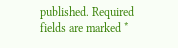published. Required fields are marked *